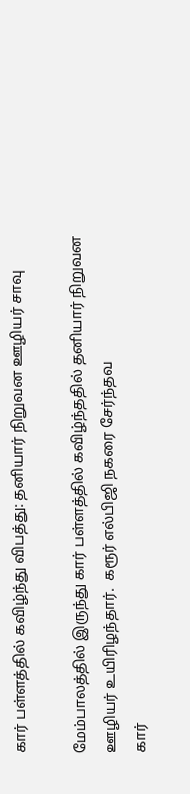கார் பள்ளத்தில் கவிழ்ந்து விபத்து: தனியார் நிறுவன ஊழியர் சாவு

மேம்பாலத்தில் இருந்து கார் பள்ளத்தில் கவிழ்ந்ததில் தனியார் நிறுவன ஊழியர் உயிரிழந்தார்.  கரூர் எல்பிஜி நகரை சேர்ந்தவ
கார்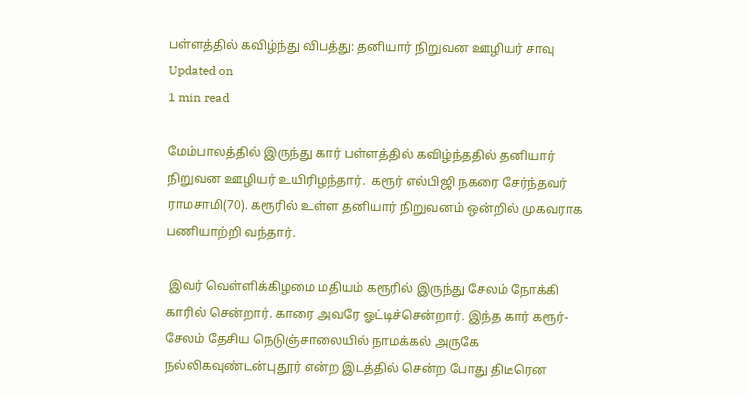பள்ளத்தில் கவிழ்ந்து விபத்து: தனியார் நிறுவன ஊழியர் சாவு
Updated on
1 min read

மேம்பாலத்தில் இருந்து கார் பள்ளத்தில் கவிழ்ந்ததில் தனியார் நிறுவன ஊழியர் உயிரிழந்தார்.  கரூர் எல்பிஜி நகரை சேர்ந்தவர் ராமசாமி(70). கரூரில் உள்ள தனியார் நிறுவனம் ஒன்றில் முகவராக பணியாற்றி வந்தார்.

 இவர் வெள்ளிக்கிழமை மதியம் கரூரில் இருந்து சேலம் நோக்கி காரில் சென்றார். காரை அவரே ஓட்டிச்சென்றார். இந்த கார் கரூர்-சேலம் தேசிய நெடுஞ்சாலையில் நாமக்கல் அருகே நல்லிகவுண்டன்புதூர் என்ற இடத்தில் சென்ற போது திடீரென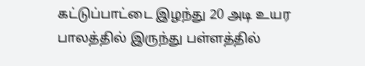கட்டுப்பாட்டை இழந்து 20 அடி உயர பாலத்தில் இருந்து பள்ளத்தில்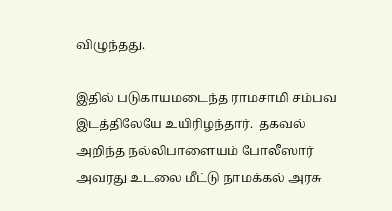விழுந்தது.

இதில் படுகாயமடைந்த ராமசாமி சம்பவ இடத்திலேயே உயிரிழந்தார்.  தகவல் அறிந்த நல்லிபாளையம் போலீஸார் அவரது உடலை மீட்டு நாமக்கல் அரசு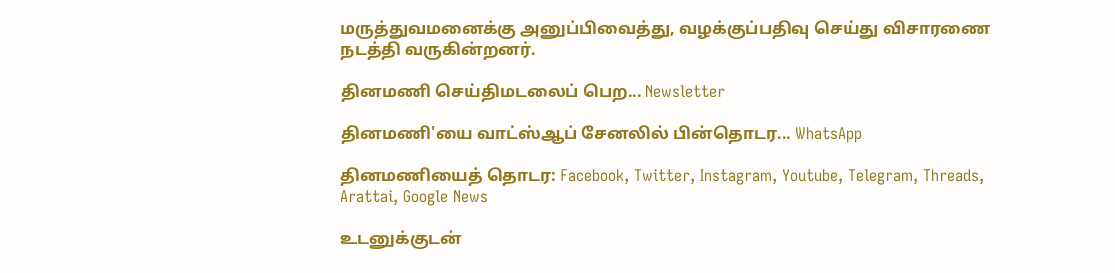மருத்துவமனைக்கு அனுப்பிவைத்து, வழக்குப்பதிவு செய்து விசாரணை நடத்தி வருகின்றனர்.

தினமணி செய்திமடலைப் பெற... Newsletter

தினமணி'யை வாட்ஸ்ஆப் சேனலில் பின்தொடர... WhatsApp

தினமணியைத் தொடர: Facebook, Twitter, Instagram, Youtube, Telegram, Threads, Arattai, Google News

உடனுக்குடன்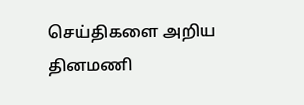செய்திகளை அறிய தினமணி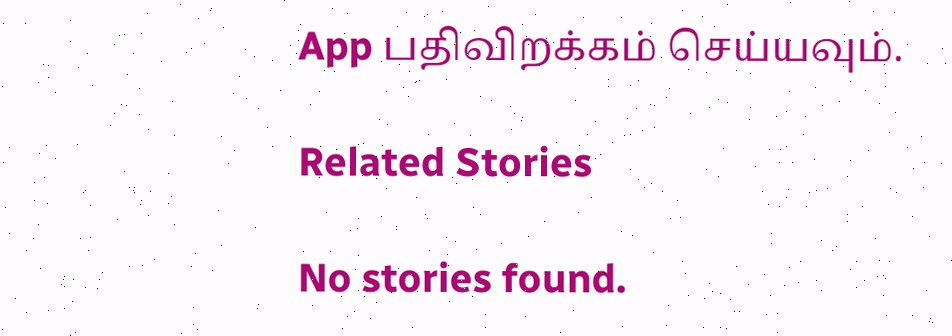App பதிவிறக்கம் செய்யவும்.

Related Stories

No stories found.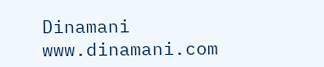Dinamani
www.dinamani.com